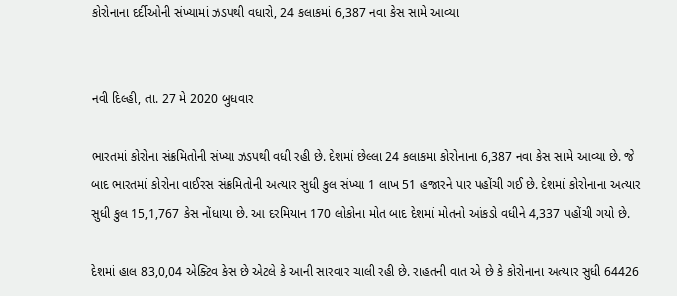કોરોનાના દર્દીઓની સંખ્યામાં ઝડપથી વધારો, 24 કલાકમાં 6,387 નવા કેસ સામે આવ્યા


નવી દિલ્હી, તા. 27 મે 2020 બુધવાર

ભારતમાં કોરોના સંક્રમિતોની સંખ્યા ઝડપથી વધી રહી છે. દેશમાં છેલ્લા 24 કલાકમા કોરોનાના 6,387 નવા કેસ સામે આવ્યા છે. જે બાદ ભારતમાં કોરોના વાઈરસ સંક્રમિતોની અત્યાર સુધી કુલ સંખ્યા 1 લાખ 51 હજારને પાર પહોંચી ગઈ છે. દેશમાં કોરોનાના અત્યાર સુધી કુલ 15,1,767 કેસ નોંધાયા છે. આ દરમિયાન 170 લોકોના મોત બાદ દેશમાં મોતનો આંકડો વધીને 4,337 પહોંચી ગયો છે.

દેશમાં હાલ 83,0,04 એક્ટિવ કેસ છે એટલે કે આની સારવાર ચાલી રહી છે. રાહતની વાત એ છે કે કોરોનાના અત્યાર સુધી 64426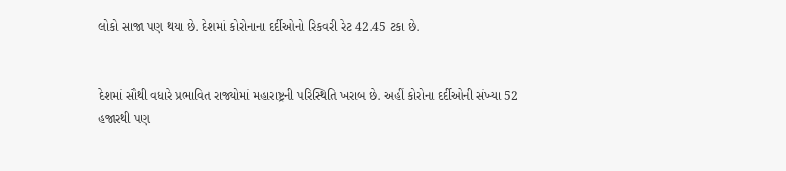લોકો સાજા પણ થયા છે. દેશમાં કોરોનાના દર્દીઓનો રિકવરી રેટ 42.45 ટકા છે.


દેશમાં સૌથી વધારે પ્રભાવિત રાજ્યોમાં મહારાષ્ટ્રની પરિસ્થિતિ ખરાબ છે. અહીં કોરોના દર્દીઓની સંખ્યા 52 હજારથી પણ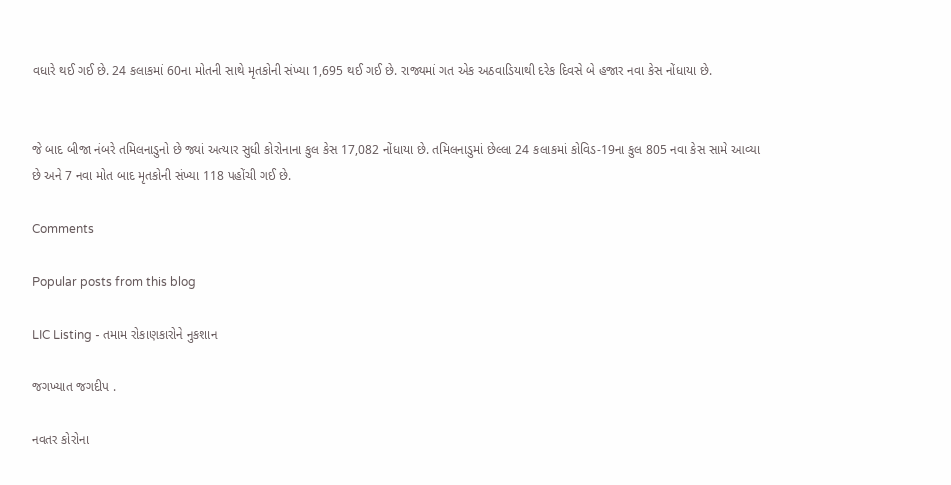વધારે થઈ ગઈ છે. 24 કલાકમાં 60ના મોતની સાથે મૃતકોની સંખ્યા 1,695 થઈ ગઈ છે. રાજ્યમાં ગત એક અઠવાડિયાથી દરેક દિવસે બે હજાર નવા કેસ નોંધાયા છે.


જે બાદ બીજા નંબરે તમિલનાડુનો છે જ્યાં અત્યાર સુધી કોરોનાના કુલ કેસ 17,082 નોંધાયા છે. તમિલનાડુમાં છેલ્લા 24 કલાકમાં કોવિડ-19ના કુલ 805 નવા કેસ સામે આવ્યા છે અને 7 નવા મોત બાદ મૃતકોની સંખ્યા 118 પહોંચી ગઈ છે.

Comments

Popular posts from this blog

LIC Listing - તમામ રોકાણકારોને નુકશાન

જગખ્યાત જગદીપ .

નવતર કોરોના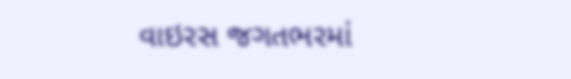વાઇરસ જગતભરમાં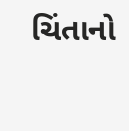ચિંતાનો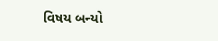વિષય બન્યો